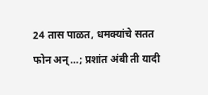24 तास पाळत, धमक्यांचे सतत फोन अन्…; प्रशांत अंबी ती यादी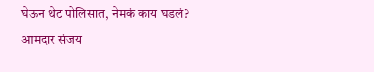घेऊन थेट पोलिसात, नेमकं काय घडलं?
आमदार संजय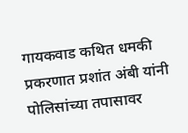गायकवाड कथित धमकी प्रकरणात प्रशांत अंबी यांनी पोलिसांच्या तपासावर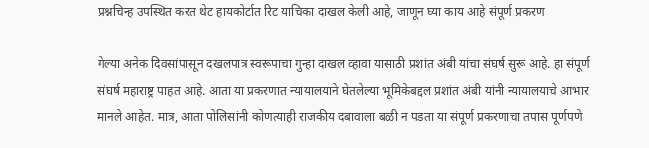प्रश्नचिन्ह उपस्थित करत थेट हायकोर्टात रिट याचिका दाखल केली आहे, जाणून घ्या काय आहे संपूर्ण प्रकरण

गेल्या अनेक दिवसांपासून दखलपात्र स्वरूपाचा गुन्हा दाखल व्हावा यासाठी प्रशांत अंबी यांचा संघर्ष सुरू आहे. हा संपूर्ण संघर्ष महाराष्ट्र पाहत आहे. आता या प्रकरणात न्यायालयाने घेतलेल्या भूमिकेबद्दल प्रशांत अंबी यांनी न्यायालयाचे आभार मानले आहेत. मात्र, आता पोलिसांनी कोणत्याही राजकीय दबावाला बळी न पडता या संपूर्ण प्रकरणाचा तपास पूर्णपणे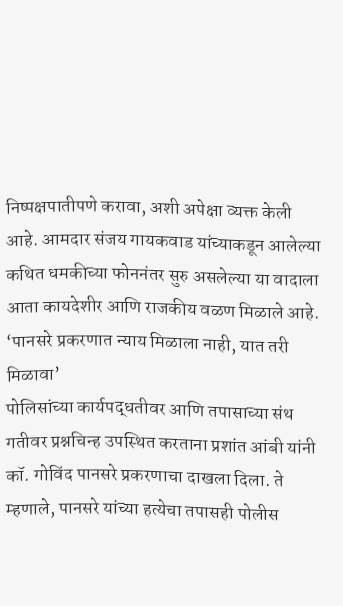निष्पक्षपातीपणे करावा, अशी अपेक्षा व्यक्त केली आहे. आमदार संजय गायकवाड यांच्याकडून आलेल्या कथित धमकीच्या फोननंतर सुरु असलेल्या या वादाला आता कायदेशीर आणि राजकीय वळण मिळाले आहे.
‘पानसरे प्रकरणात न्याय मिळाला नाही, यात तरी मिळावा’
पोलिसांच्या कार्यपद्धतीवर आणि तपासाच्या संथ गतीवर प्रश्नचिन्ह उपस्थित करताना प्रशांत आंबी यांनी कॉ. गोविंद पानसरे प्रकरणाचा दाखला दिला. ते म्हणाले, पानसरे यांच्या हत्येचा तपासही पोलीस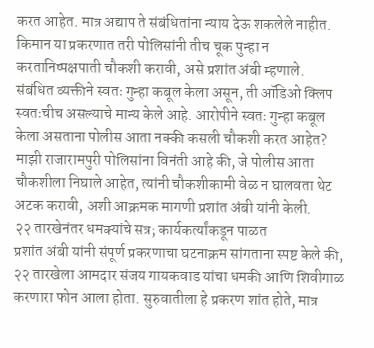करत आहेत. मात्र अद्याप ते संबंधितांना न्याय देऊ शकलेले नाहीत. किमान या प्रकरणात तरी पोलिसांनी तीच चूक पुन्हा न करतानिष्पक्षपाती चौकशी करावी, असे प्रशांत अंबी म्हणाले.
संबंधित व्यक्तीने स्वतः गुन्हा कबूल केला असून, ती ऑडिओ क्लिप स्वतःचीच असल्याचे मान्य केले आहे. आरोपीने स्वतः गुन्हा कबूल केला असताना पोलीस आता नक्की कसली चौकशी करत आहेत? माझी राजारामपुरी पोलिसांना विनंती आहे की, जे पोलीस आता चौकशीला निघाले आहेत, त्यांनी चौकशीकामी वेळ न घालवता थेट अटक करावी, अशी आक्रमक मागणी प्रशांत अंबी यांनी केली.
२२ तारखेनंतर धमक्यांचे सत्र; कार्यकर्त्यांकडून पाळत
प्रशांत अंबी यांनी संपूर्ण प्रकरणाचा घटनाक्रम सांगताना स्पष्ट केले की, २२ तारखेला आमदार संजय गायकवाड यांचा धमकी आणि शिवीगाळ करणारा फोन आला होता. सुरुवातीला हे प्रकरण शांत होते, मात्र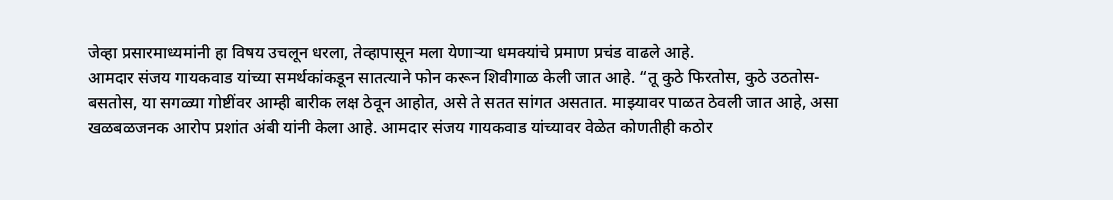जेव्हा प्रसारमाध्यमांनी हा विषय उचलून धरला, तेव्हापासून मला येणाऱ्या धमक्यांचे प्रमाण प्रचंड वाढले आहे.
आमदार संजय गायकवाड यांच्या समर्थकांकडून सातत्याने फोन करून शिवीगाळ केली जात आहे. “तू कुठे फिरतोस, कुठे उठतोस-बसतोस, या सगळ्या गोष्टींवर आम्ही बारीक लक्ष ठेवून आहोत, असे ते सतत सांगत असतात. माझ्यावर पाळत ठेवली जात आहे, असा खळबळजनक आरोप प्रशांत अंबी यांनी केला आहे. आमदार संजय गायकवाड यांच्यावर वेळेत कोणतीही कठोर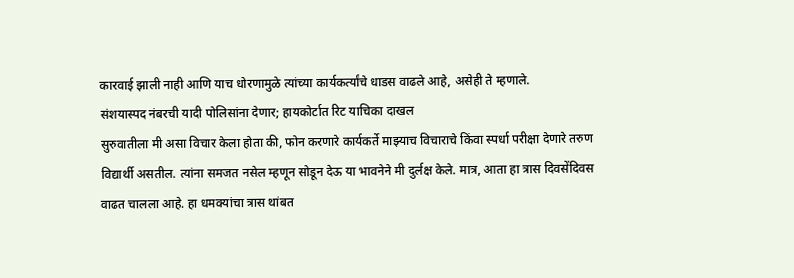कारवाई झाली नाही आणि याच धोरणामुळे त्यांच्या कार्यकर्त्यांचे धाडस वाढले आहे, असेही ते म्हणाले.
संशयास्पद नंबरची यादी पोलिसांना देणार; हायकोर्टात रिट याचिका दाखल
सुरुवातीला मी असा विचार केला होता की, फोन करणारे कार्यकर्ते माझ्याच विचाराचे किंवा स्पर्धा परीक्षा देणारे तरुण विद्यार्थी असतील. त्यांना समजत नसेल म्हणून सोडून देऊ या भावनेने मी दुर्लक्ष केले. मात्र, आता हा त्रास दिवसेंदिवस वाढत चालला आहे. हा धमक्यांचा त्रास थांबत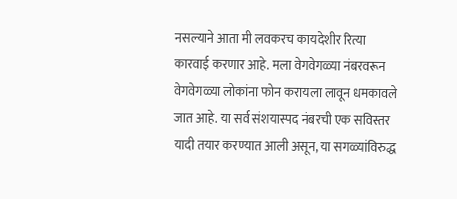नसल्याने आता मी लवकरच कायदेशीर रित्या कारवाई करणार आहे. मला वेगवेगळ्या नंबरवरून वेगवेगळ्या लोकांना फोन करायला लावून धमकावले जात आहे. या सर्व संशयास्पद नंबरची एक सविस्तर यादी तयार करण्यात आली असून, या सगळ्यांविरुद्ध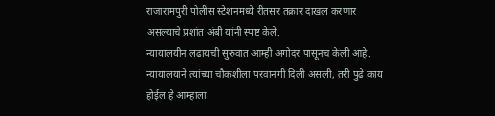राजारामपुरी पोलीस स्टेशनमध्ये रीतसर तक्रार दाखल करणार असल्याचे प्रशांत अंबी यांनी स्पष्ट केले.
न्यायालयीन लढायची सुरुवात आम्ही अगोदर पासूनच केली आहे. न्यायालयाने त्यांच्या चौकशीला परवानगी दिली असली, तरी पुढे काय होईल हे आम्हाला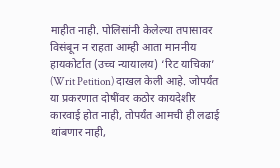माहीत नाही. पोलिसांनी केलेल्या तपासावर विसंबून न राहता आम्ही आता माननीय हायकोर्टात (उच्च न्यायालय) ‘रिट याचिका’ (Writ Petition) दाखल केली आहे. जोपर्यंत या प्रकरणात दोषींवर कठोर कायदेशीर कारवाई होत नाही, तोपर्यंत आमची ही लढाई थांबणार नाही,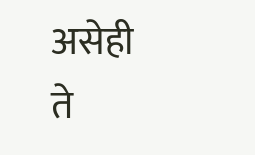असेही ते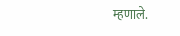म्हणाले.